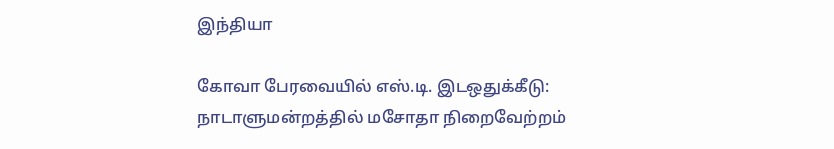இந்தியா

கோவா பேரவையில் எஸ்.டி. இடஒதுக்கீடு: நாடாளுமன்றத்தில் மசோதா நிறைவேற்றம்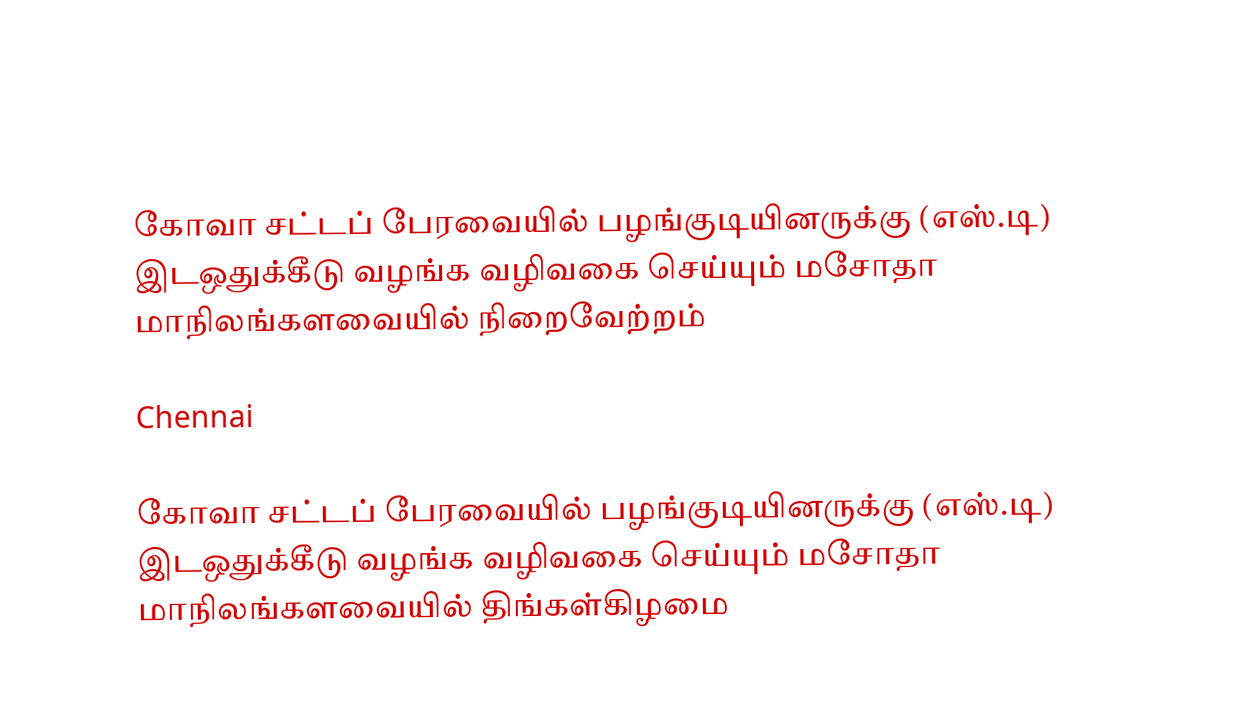கோவா சட்டப் பேரவையில் பழங்குடியினருக்கு (எஸ்.டி) இடஒதுக்கீடு வழங்க வழிவகை செய்யும் மசோதா மாநிலங்களவையில் நிறைவேற்றம்

Chennai

கோவா சட்டப் பேரவையில் பழங்குடியினருக்கு (எஸ்.டி) இடஒதுக்கீடு வழங்க வழிவகை செய்யும் மசோதா மாநிலங்களவையில் திங்கள்கிழமை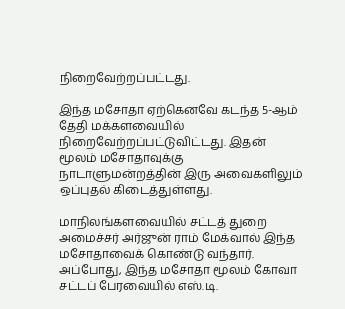நிறைவேற்றப்பட்டது.

இந்த மசோதா ஏற்கெனவே கடந்த 5-ஆம் தேதி மக்களவையில் நிறைவேற்றப்பட்டுவிட்டது. இதன் மூலம் மசோதாவுக்கு நாடாளுமன்றத்தின் இரு அவைகளிலும் ஒப்புதல் கிடைத்துள்ளது.

மாநிலங்களவையில் சட்டத் துறை அமைச்சர் அர்ஜுன் ராம் மேக்வால் இந்த மசோதாவைக் கொண்டு வந்தார். அப்போது, இந்த மசோதா மூலம் கோவா சட்டப் பேரவையில் எஸ்.டி.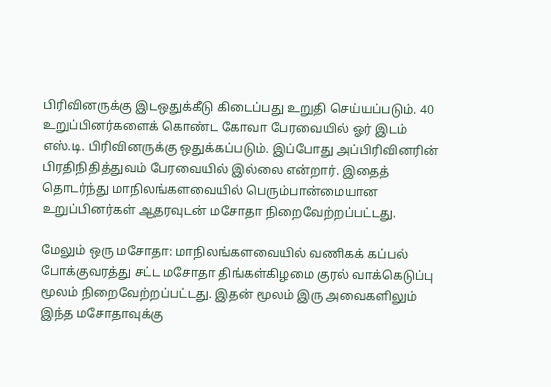பிரிவினருக்கு இடஒதுக்கீடு கிடைப்பது உறுதி செய்யப்படும். 40 உறுப்பினர்களைக் கொண்ட கோவா பேரவையில் ஓர் இடம் எஸ்.டி. பிரிவினருக்கு ஒதுக்கப்படும். இப்போது அப்பிரிவினரின் பிரதிநிதித்துவம் பேரவையில் இல்லை என்றார். இதைத் தொடர்ந்து மாநிலங்களவையில் பெரும்பான்மையான உறுப்பினர்கள் ஆதரவுடன் மசோதா நிறைவேற்றப்பட்டது.

மேலும் ஒரு மசோதா: மாநிலங்களவையில் வணிகக் கப்பல் போக்குவரத்து சட்ட மசோதா திங்கள்கிழமை குரல் வாக்கெடுப்பு மூலம் நிறைவேற்றப்பட்டது. இதன் மூலம் இரு அவைகளிலும் இந்த மசோதாவுக்கு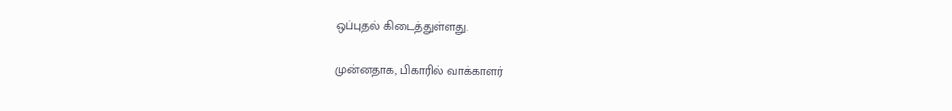ஒப்புதல் கிடைத்துள்ளது.

முன்னதாக, பிகாரில் வாக்காளர்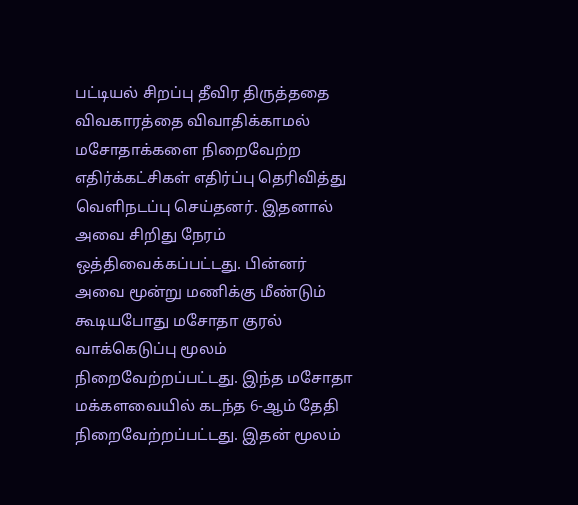பட்டியல் சிறப்பு தீவிர திருத்ததை விவகாரத்தை விவாதிக்காமல் மசோதாக்களை நிறைவேற்ற எதிர்க்கட்சிகள் எதிர்ப்பு தெரிவித்து வெளிநடப்பு செய்தனர். இதனால் அவை சிறிது நேரம் ஒத்திவைக்கப்பட்டது. பின்னர் அவை மூன்று மணிக்கு மீண்டும் கூடியபோது மசோதா குரல் வாக்கெடுப்பு மூலம் நிறைவேற்றப்பட்டது. இந்த மசோதா மக்களவையில் கடந்த 6-ஆம் தேதி நிறைவேற்றப்பட்டது. இதன் மூலம்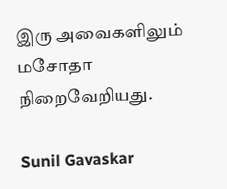இரு அவைகளிலும் மசோதா நிறைவேறியது.

Sunil Gavaskar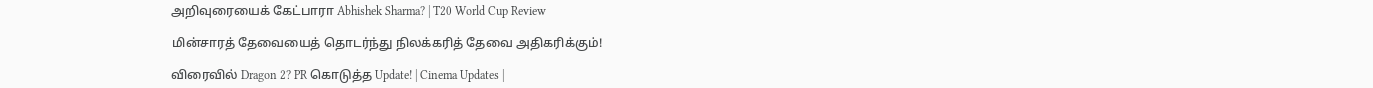அறிவுரையைக் கேட்பாரா Abhishek Sharma? | T20 World Cup Review

மின்சாரத் தேவையைத் தொடர்ந்து நிலக்கரித் தேவை அதிகரிக்கும்!

விரைவில் Dragon 2? PR கொடுத்த Update! | Cinema Updates |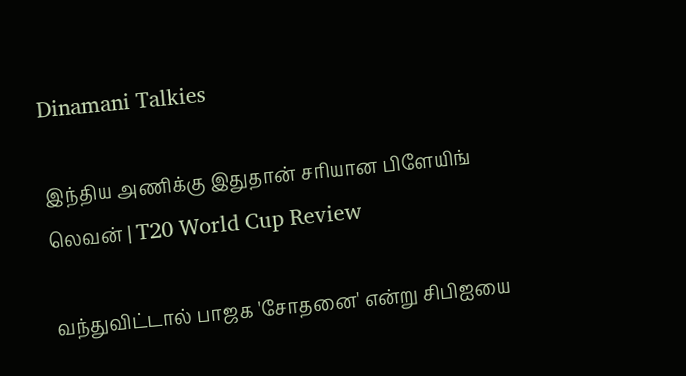Dinamani Talkies

இந்திய அணிக்கு இதுதான் சரியான பிளேயிங் லெவன் | T20 World Cup Review

வந்துவிட்டால் பாஜக 'சோதனை' என்று சிபிஐயை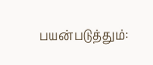பயன்படுத்தும்: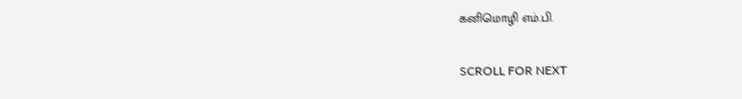கனிமொழி எம்.பி.

SCROLL FOR NEXT